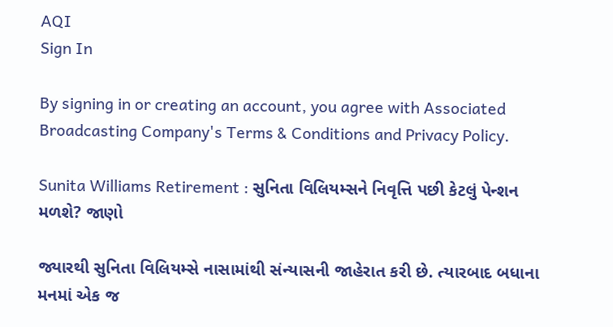AQI
Sign In

By signing in or creating an account, you agree with Associated Broadcasting Company's Terms & Conditions and Privacy Policy.

Sunita Williams Retirement : સુનિતા વિલિયમ્સને નિવૃત્તિ પછી કેટલું પેન્શન મળશે? જાણો

જ્યારથી સુનિતા વિલિયમ્સે નાસામાંથી સંન્યાસની જાહેરાત કરી છે. ત્યારબાદ બધાના મનમાં એક જ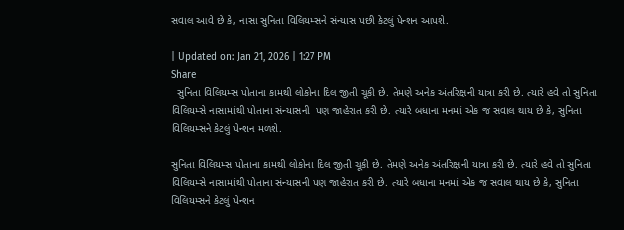સવાલ આવે છે કે, નાસા સુનિતા વિલિયમ્સને સંન્યાસ પછી કેટલું પેન્શન આપશે.

| Updated on: Jan 21, 2026 | 1:27 PM
Share
  સુનિતા વિલિયમ્સ પોતાના કામથી લોકોના દિલ જીતી ચૂકી છે. તેમણે અનેક અંતરિક્ષની યાત્રા કરી છે. ત્યારે હવે તો સુનિતા વિલિયમ્સે નાસામાંથી પોતાના સંન્યાસની  પણ જાહેરાત કરી છે. ત્યારે બધાના મનમાં એક જ સવાલ થાય છે કે, સુનિતા વિલિયમ્સને કેટલું પેન્શન મળશે.

સુનિતા વિલિયમ્સ પોતાના કામથી લોકોના દિલ જીતી ચૂકી છે. તેમણે અનેક અંતરિક્ષની યાત્રા કરી છે. ત્યારે હવે તો સુનિતા વિલિયમ્સે નાસામાંથી પોતાના સંન્યાસની પણ જાહેરાત કરી છે. ત્યારે બધાના મનમાં એક જ સવાલ થાય છે કે, સુનિતા વિલિયમ્સને કેટલું પેન્શન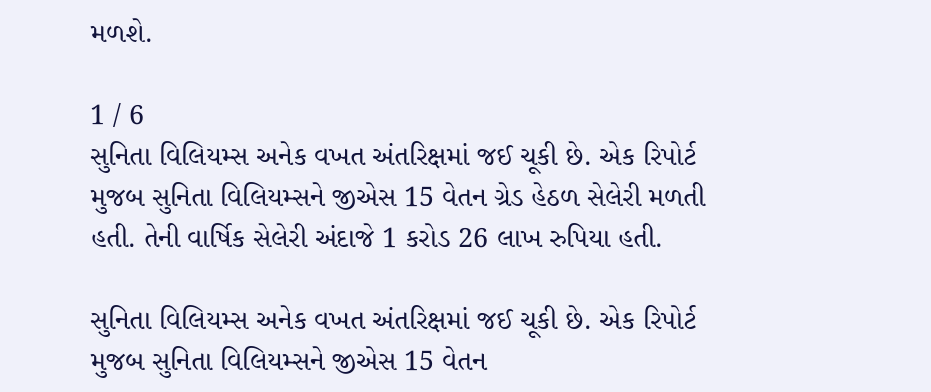મળશે.

1 / 6
સુનિતા વિલિયમ્સ અનેક વખત અંતરિક્ષમાં જઈ ચૂકી છે. એક રિપોર્ટ મુજબ સુનિતા વિલિયમ્સને જીએસ 15 વેતન ગ્રેડ હેઠળ સેલેરી મળતી હતી. તેની વાર્ષિક સેલેરી અંદાજે 1 કરોડ 26 લાખ રુપિયા હતી.

સુનિતા વિલિયમ્સ અનેક વખત અંતરિક્ષમાં જઈ ચૂકી છે. એક રિપોર્ટ મુજબ સુનિતા વિલિયમ્સને જીએસ 15 વેતન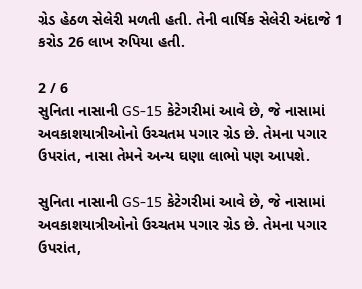ગ્રેડ હેઠળ સેલેરી મળતી હતી. તેની વાર્ષિક સેલેરી અંદાજે 1 કરોડ 26 લાખ રુપિયા હતી.

2 / 6
સુનિતા નાસાની GS-15 કેટેગરીમાં આવે છે, જે નાસામાં અવકાશયાત્રીઓનો ઉચ્ચતમ પગાર ગ્રેડ છે. તેમના પગાર ઉપરાંત, નાસા તેમને અન્ય ઘણા લાભો પણ આપશે.

સુનિતા નાસાની GS-15 કેટેગરીમાં આવે છે, જે નાસામાં અવકાશયાત્રીઓનો ઉચ્ચતમ પગાર ગ્રેડ છે. તેમના પગાર ઉપરાંત,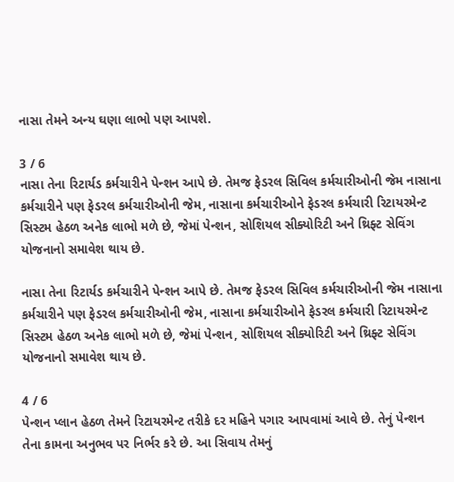નાસા તેમને અન્ય ઘણા લાભો પણ આપશે.

3 / 6
નાસા તેના રિટાર્યડ કર્મચારીને પેન્શન આપે છે. તેમજ ફેડરલ સિવિલ કર્મચારીઓની જેમ નાસાના કર્મચારીને પણ ફેડરલ કર્મચારીઓની જેમ, નાસાના કર્મચારીઓને ફેડરલ કર્મચારી રિટાયરમેન્ટ સિસ્ટમ હેઠળ અનેક લાભો મળે છે, જેમાં પેન્શન, સોશિયલ સીક્યોરિટી અને થ્રિફ્ટ સેવિંગ યોજનાનો સમાવેશ થાય છે.

નાસા તેના રિટાર્યડ કર્મચારીને પેન્શન આપે છે. તેમજ ફેડરલ સિવિલ કર્મચારીઓની જેમ નાસાના કર્મચારીને પણ ફેડરલ કર્મચારીઓની જેમ, નાસાના કર્મચારીઓને ફેડરલ કર્મચારી રિટાયરમેન્ટ સિસ્ટમ હેઠળ અનેક લાભો મળે છે, જેમાં પેન્શન, સોશિયલ સીક્યોરિટી અને થ્રિફ્ટ સેવિંગ યોજનાનો સમાવેશ થાય છે.

4 / 6
પેન્શન પ્લાન હેઠળ તેમને રિટાયરમેન્ટ તરીકે દર મહિને પગાર આપવામાં આવે છે. તેનું પેન્શન તેના કામના અનુભવ પર નિર્ભર કરે છે. આ સિવાય તેમનું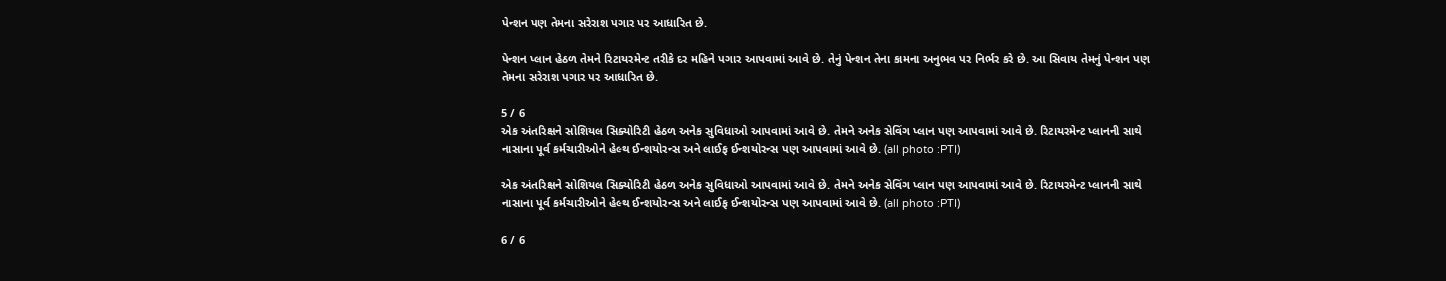પેન્શન પણ તેમના સરેરાશ પગાર પર આધારિત છે.

પેન્શન પ્લાન હેઠળ તેમને રિટાયરમેન્ટ તરીકે દર મહિને પગાર આપવામાં આવે છે. તેનું પેન્શન તેના કામના અનુભવ પર નિર્ભર કરે છે. આ સિવાય તેમનું પેન્શન પણ તેમના સરેરાશ પગાર પર આધારિત છે.

5 / 6
એક અંતરિક્ષને સોશિયલ સિક્યોરિટી હેઠળ અનેક સુવિધાઓ આપવામાં આવે છે. તેમને અનેક સેવિંગ પ્લાન પણ આપવામાં આવે છે. રિટાયરમેન્ટ પ્લાનની સાથે નાસાના પૂર્વ કર્મચારીઓને હેલ્થ ઈન્શયોરન્સ અને લાઈફ ઈન્શયોરન્સ પણ આપવામાં આવે છે. (all photo :PTI)

એક અંતરિક્ષને સોશિયલ સિક્યોરિટી હેઠળ અનેક સુવિધાઓ આપવામાં આવે છે. તેમને અનેક સેવિંગ પ્લાન પણ આપવામાં આવે છે. રિટાયરમેન્ટ પ્લાનની સાથે નાસાના પૂર્વ કર્મચારીઓને હેલ્થ ઈન્શયોરન્સ અને લાઈફ ઈન્શયોરન્સ પણ આપવામાં આવે છે. (all photo :PTI)

6 / 6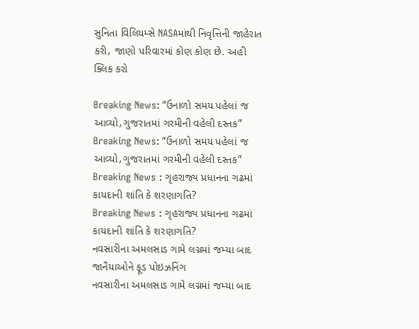સુનિતા વિલિયમ્સે NASAમાંથી નિવૃત્તિની જાહેરાત કરી, જાણો પરિવારમાં કોણ કોણ છે. અહી ક્લિક કરો

Breaking News: “ઉનાળો સમય પહેલાં જ આવ્યો,ગુજરાતમાં ગરમીની વહેલી દસ્તક”
Breaking News: “ઉનાળો સમય પહેલાં જ આવ્યો,ગુજરાતમાં ગરમીની વહેલી દસ્તક”
Breaking News : ગૃહરાજ્ય પ્રધાનના ગઢમાં કાયદાની શાંતિ કે શરણાગતિ?
Breaking News : ગૃહરાજ્ય પ્રધાનના ગઢમાં કાયદાની શાંતિ કે શરણાગતિ?
નવસારીના અમલસાડ ગામે લગ્નમાં જમ્યા બાદ જાનૈયાઓને ફૂડ પોઇઝનિંગ
નવસારીના અમલસાડ ગામે લગ્નમાં જમ્યા બાદ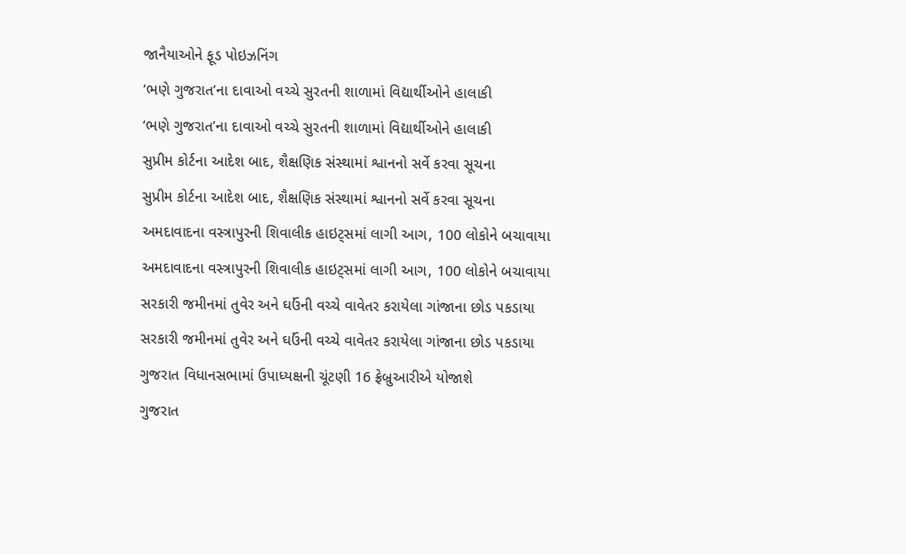જાનૈયાઓને ફૂડ પોઇઝનિંગ
‘ભણે ગુજરાત’ના દાવાઓ વચ્ચે સુરતની શાળામાં વિદ્યાર્થીઓને હાલાકી
‘ભણે ગુજરાત’ના દાવાઓ વચ્ચે સુરતની શાળામાં વિદ્યાર્થીઓને હાલાકી
સુપ્રીમ કોર્ટના આદેશ બાદ, શૈક્ષણિક સંસ્થામાં શ્વાનનો સર્વે કરવા સૂચના
સુપ્રીમ કોર્ટના આદેશ બાદ, શૈક્ષણિક સંસ્થામાં શ્વાનનો સર્વે કરવા સૂચના
અમદાવાદના વસ્ત્રાપુરની શિવાલીક હાઇટ્સમાં લાગી આગ, 100 લોકોને બચાવાયા
અમદાવાદના વસ્ત્રાપુરની શિવાલીક હાઇટ્સમાં લાગી આગ, 100 લોકોને બચાવાયા
સરકારી જમીનમાં તુવેર અને ઘઉંની વચ્ચે વાવેતર કરાયેલા ગાંજાના છોડ પકડાયા
સરકારી જમીનમાં તુવેર અને ઘઉંની વચ્ચે વાવેતર કરાયેલા ગાંજાના છોડ પકડાયા
ગુજરાત વિધાનસભામાં ઉપાધ્યક્ષની ચૂંટણી 16 ફ્રેબ્રુઆરીએ યોજાશે
ગુજરાત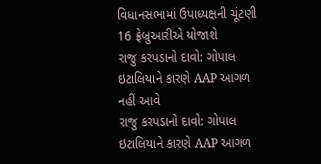વિધાનસભામાં ઉપાધ્યક્ષની ચૂંટણી 16 ફ્રેબ્રુઆરીએ યોજાશે
રાજુ કરપડાનો દાવો: ગોપાલ ઇટાલિયાને કારણે AAP આગળ નહીં આવે
રાજુ કરપડાનો દાવો: ગોપાલ ઇટાલિયાને કારણે AAP આગળ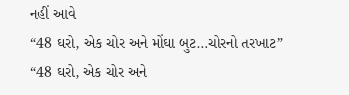નહીં આવે
“48 ઘરો, એક ચોર અને મોંઘા બુટ…ચોરનો તરખાટ”
“48 ઘરો, એક ચોર અને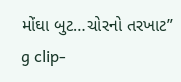મોંઘા બુટ…ચોરનો તરખાટ”
g clip-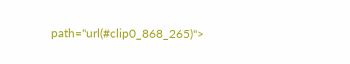path="url(#clip0_868_265)">